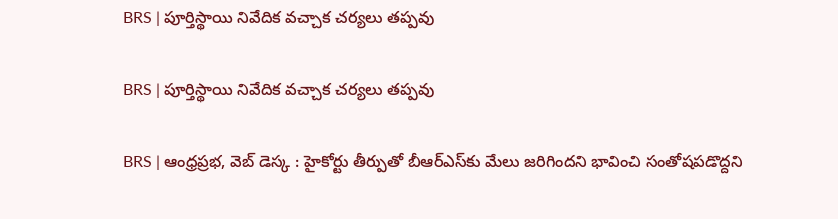BRS | పూర్తిస్థాయి నివేదిక వచ్చాక చర్యలు తప్పవు

BRS | పూర్తిస్థాయి నివేదిక వచ్చాక చర్యలు తప్పవు

BRS | ఆంధ్రప్రభ, వెబ్ డెస్క : హైకోర్టు తీర్పుతో బీఆర్ఎస్‌కు మేలు జరిగిందని భావించి సంతోషపడొద్దని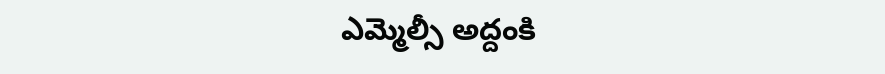ఎమ్మెల్సీ అద్దంకి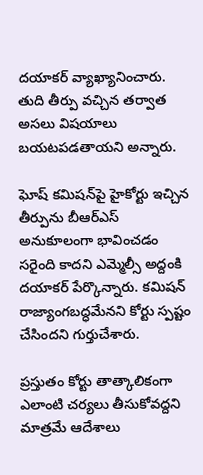దయాకర్ వ్యాఖ్యానించారు. తుది తీర్పు వచ్చిన తర్వాత అసలు విషయాలు బయటపడతాయని అన్నారు.

ఘోష్ కమిషన్‌పై హైకోర్టు ఇచ్చిన తీర్పును బీఆర్ఎస్ అనుకూలంగా భావించడం సరైంది కాదని ఎమ్మెల్సీ అద్దంకి దయాకర్ పేర్కొన్నారు. కమిషన్ రాజ్యాంగబద్ధమేనని కోర్టు స్పష్టం చేసిందని గుర్తుచేశారు.

ప్రస్తుతం కోర్టు తాత్కాలికంగా ఎలాంటి చర్యలు తీసుకోవద్దని మాత్రమే ఆదేశాలు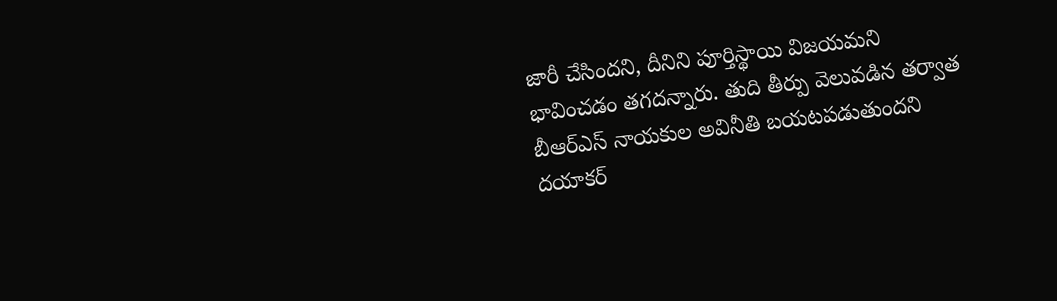జారీ చేసిందని, దీనిని పూర్తిస్థాయి విజయమని భావించడం తగదన్నారు. తుది తీర్పు వెలువడిన తర్వాత బీఆర్ఎస్ నాయకుల అవినీతి బయటపడుతుందని దయాకర్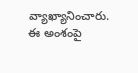వ్యాఖ్యానించారు. ఈ అంశంపై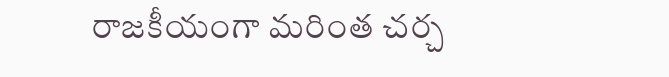రాజకీయంగా మరింత చర్చ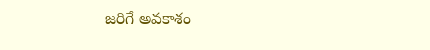జరిగే అవకాశం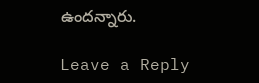ఉందన్నారు.

Leave a Reply